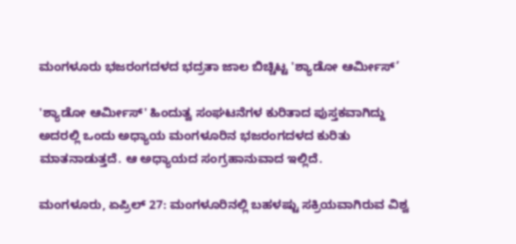ಮಂಗಳೂರು ಭಜರಂಗದಳದ ಭದ್ರತಾ ಜಾಲ ಬಿಚ್ಚಿಟ್ಟ 'ಶ್ಯಾಡೋ ಆರ್ಮೀಸ್’

'ಶ್ಯಾಡೋ ಆರ್ಮೀಸ್' ಹಿಂದುತ್ವ ಸಂಘಟನೆಗಳ ಕುರಿತಾದ ಪುಸ್ತಕವಾಗಿದ್ದು ಅದರಲ್ಲಿ ಒಂದು ಅಧ್ಯಾಯ ಮಂಗಳೂರಿನ ಭಜರಂಗದಳದ ಕುರಿತು ಮಾತನಾಡುತ್ತದೆ. ಆ ಅಧ್ಯಾಯದ ಸಂಗ್ರಹಾನುವಾದ ಇಲ್ಲಿದೆ.

ಮಂಗಳೂರು, ಏಪ್ರಿಲ್ 27: ಮಂಗಳೂರಿನಲ್ಲಿ ಬಹಳಷ್ಟು ಸಕ್ರಿಯವಾಗಿರುವ ವಿಶ್ವ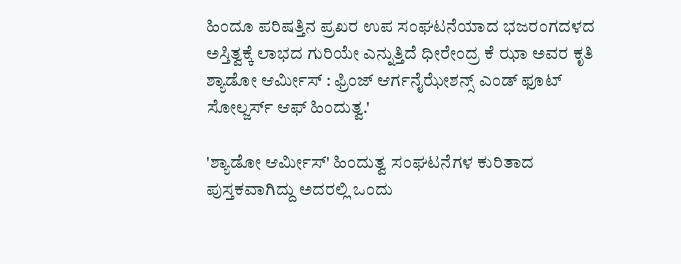ಹಿಂದೂ ಪರಿಷತ್ತಿನ ಪ್ರಖರ ಉಪ ಸಂಘಟನೆಯಾದ ಭಜರಂಗದಳದ ಅಸ್ತಿತ್ವಕ್ಕೆ ಲಾಭದ ಗುರಿಯೇ ಎನ್ನುತ್ತಿದೆ ಧೀರೇಂದ್ರ ಕೆ ಝಾ ಅವರ ಕೃತಿ ಶ್ಯಾಡೋ ಆರ್ಮೀಸ್ : ಫ್ರಿಂಜ್ ಆರ್ಗನೈಝೇಶನ್ಸ್ ಎಂಡ್ ಫೂಟ್ ಸೋಲ್ಜರ್ಸ್ ಆಫ್ ಹಿಂದುತ್ವ.'

'ಶ್ಯಾಡೋ ಆರ್ಮೀಸ್' ಹಿಂದುತ್ವ ಸಂಘಟನೆಗಳ ಕುರಿತಾದ ಪುಸ್ತಕವಾಗಿದ್ದು ಅದರಲ್ಲಿ ಒಂದು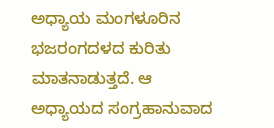ಅಧ್ಯಾಯ ಮಂಗಳೂರಿನ ಭಜರಂಗದಳದ ಕುರಿತು ಮಾತನಾಡುತ್ತದೆ. ಆ ಅಧ್ಯಾಯದ ಸಂಗ್ರಹಾನುವಾದ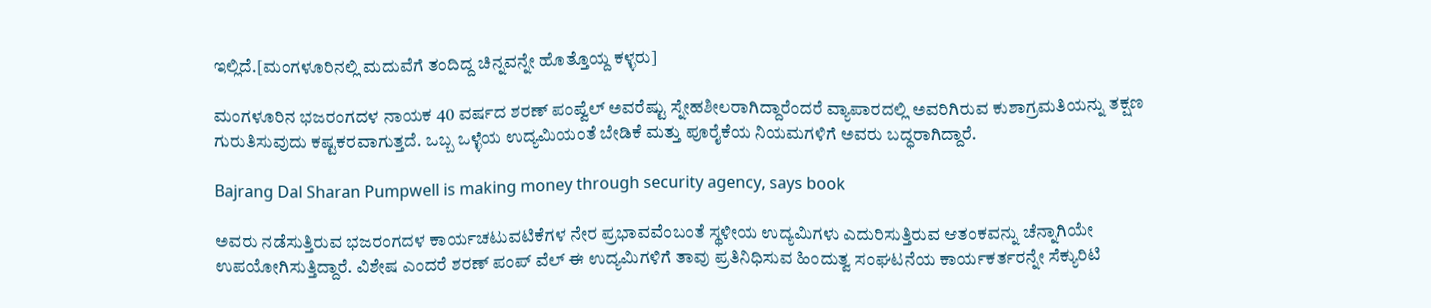ಇಲ್ಲಿದೆ.[ಮಂಗಳೂರಿನಲ್ಲಿ ಮದುವೆಗೆ ತಂದಿದ್ದ ಚಿನ್ನವನ್ನೇ ಹೊತ್ತೊಯ್ದ ಕಳ್ಳರು]

ಮಂಗಳೂರಿನ ಭಜರಂಗದಳ ನಾಯಕ 40 ವರ್ಷದ ಶರಣ್ ಪಂಪ್ವೆಲ್ ಅವರೆಷ್ಟು ಸ್ನೇಹಶೀಲರಾಗಿದ್ದಾರೆಂದರೆ ವ್ಯಾಪಾರದಲ್ಲಿ ಅವರಿಗಿರುವ ಕುಶಾಗ್ರಮತಿಯನ್ನು ತಕ್ಷಣ ಗುರುತಿಸುವುದು ಕಷ್ಟಕರವಾಗುತ್ತದೆ. ಒಬ್ಬ ಒಳ್ಳೆಯ ಉದ್ಯಮಿಯಂತೆ ಬೇಡಿಕೆ ಮತ್ತು ಪೂರೈಕೆಯ ನಿಯಮಗಳಿಗೆ ಅವರು ಬದ್ಧರಾಗಿದ್ದಾರೆ.

Bajrang Dal Sharan Pumpwell is making money through security agency, says book

ಅವರು ನಡೆಸುತ್ತಿರುವ ಭಜರಂಗದಳ ಕಾರ್ಯಚಟುವಟಿಕೆಗಳ ನೇರ ಪ್ರಭಾವವೆಂಬಂತೆ ಸ್ಥಳೀಯ ಉದ್ಯಮಿಗಳು ಎದುರಿಸುತ್ತಿರುವ ಆತಂಕವನ್ನು ಚೆನ್ನಾಗಿಯೇ ಉಪಯೋಗಿಸುತ್ತಿದ್ದಾರೆ. ವಿಶೇಷ ಎಂದರೆ ಶರಣ್ ಪಂಪ್ ವೆಲ್ ಈ ಉದ್ಯಮಿಗಳಿಗೆ ತಾವು ಪ್ರತಿನಿಧಿಸುವ ಹಿಂದುತ್ವ ಸಂಘಟನೆಯ ಕಾರ್ಯಕರ್ತರನ್ನೇ ಸೆಕ್ಯುರಿಟಿ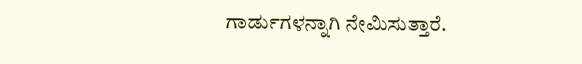ಗಾರ್ಡುಗಳನ್ನಾಗಿ ನೇಮಿಸುತ್ತಾರೆ.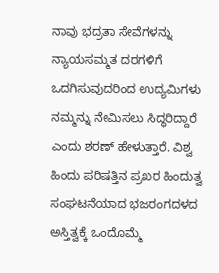ನಾವು ಭದ್ರತಾ ಸೇವೆಗಳನ್ನು ನ್ಯಾಯಸಮ್ಮತ ದರಗಳಿಗೆ ಒದಗಿಸುವುದರಿಂದ ಉದ್ಯಮಿಗಳು ನಮ್ಮನ್ನು ನೇಮಿಸಲು ಸಿದ್ಧರಿದ್ದಾರೆ ಎಂದು ಶರಣ್ ಹೇಳುತ್ತಾರೆ. ವಿಶ್ವ ಹಿಂದು ಪರಿಷತ್ತಿನ ಪ್ರಖರ ಹಿಂದುತ್ವ ಸಂಘಟನೆಯಾದ ಭಜರಂಗದಳದ ಅಸ್ತಿತ್ವಕ್ಕೆ ಒಂದೊಮ್ಮೆ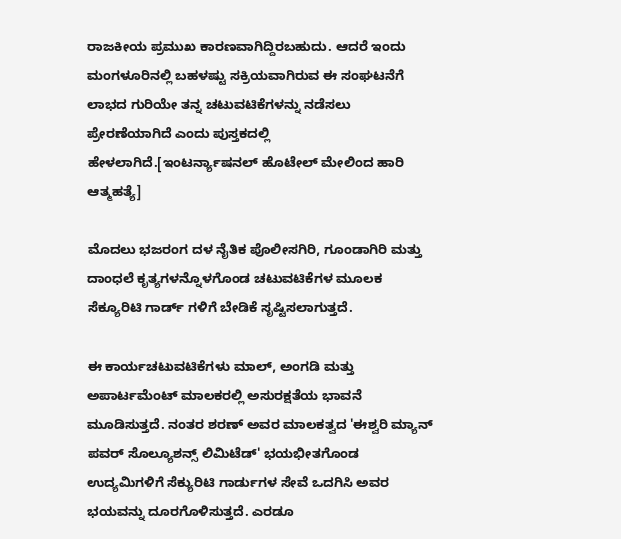ರಾಜಕೀಯ ಪ್ರಮುಖ ಕಾರಣವಾಗಿದ್ದಿರಬಹುದು. ಆದರೆ ಇಂದು ಮಂಗಳೂರಿನಲ್ಲಿ ಬಹಳಷ್ಟು ಸಕ್ರಿಯವಾಗಿರುವ ಈ ಸಂಘಟನೆಗೆ ಲಾಭದ ಗುರಿಯೇ ತನ್ನ ಚಟುವಟಿಕೆಗಳನ್ನು ನಡೆಸಲು ಪ್ರೇರಣೆಯಾಗಿದೆ ಎಂದು ಪುಸ್ತಕದಲ್ಲಿ ಹೇಳಲಾಗಿದೆ.[ಇಂಟರ್ನ್ಯಾಷನಲ್ ಹೊಟೇಲ್ ಮೇಲಿಂದ ಹಾರಿ ಆತ್ಮಹತ್ಯೆ]

ಮೊದಲು ಭಜರಂಗ ದಳ ನೈತಿಕ ಪೊಲೀಸಗಿರಿ, ಗೂಂಡಾಗಿರಿ ಮತ್ತು ದಾಂಧಲೆ ಕೃತ್ಯಗಳನ್ನೊಳಗೊಂಡ ಚಟುವಟಿಕೆಗಳ ಮೂಲಕ ಸೆಕ್ಯೂರಿಟಿ ಗಾರ್ಡ್ ಗಳಿಗೆ ಬೇಡಿಕೆ ಸೃಷ್ಟಿಸಲಾಗುತ್ತದೆ.

ಈ ಕಾರ್ಯಚಟುವಟಿಕೆಗಳು ಮಾಲ್, ಅಂಗಡಿ ಮತ್ತು ಅಪಾರ್ಟಮೆಂಟ್ ಮಾಲಕರಲ್ಲಿ ಅಸುರಕ್ಷತೆಯ ಭಾವನೆ ಮೂಡಿಸುತ್ತದೆ. ನಂತರ ಶರಣ್ ಅವರ ಮಾಲಕತ್ವದ 'ಈಶ್ವರಿ ಮ್ಯಾನ್ ಪವರ್ ಸೊಲ್ಯೂಶನ್ಸ್ ಲಿಮಿಟೆಡ್' ಭಯಭೀತಗೊಂಡ ಉದ್ಯಮಿಗಳಿಗೆ ಸೆಕ್ಯುರಿಟಿ ಗಾರ್ಡುಗಳ ಸೇವೆ ಒದಗಿಸಿ ಅವರ ಭಯವನ್ನು ದೂರಗೊಳಿಸುತ್ತದೆ. ಎರಡೂ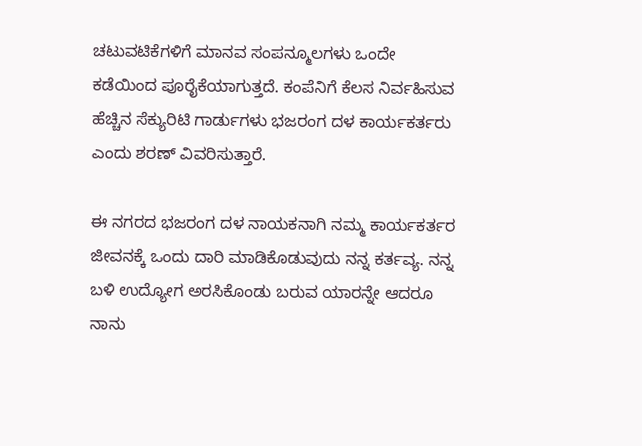ಚಟುವಟಿಕೆಗಳಿಗೆ ಮಾನವ ಸಂಪನ್ಮೂಲಗಳು ಒಂದೇ ಕಡೆಯಿಂದ ಪೂರೈಕೆಯಾಗುತ್ತದೆ. ಕಂಪೆನಿಗೆ ಕೆಲಸ ನಿರ್ವಹಿಸುವ ಹೆಚ್ಚಿನ ಸೆಕ್ಯುರಿಟಿ ಗಾರ್ಡುಗಳು ಭಜರಂಗ ದಳ ಕಾರ್ಯಕರ್ತರು ಎಂದು ಶರಣ್ ವಿವರಿಸುತ್ತಾರೆ.

ಈ ನಗರದ ಭಜರಂಗ ದಳ ನಾಯಕನಾಗಿ ನಮ್ಮ ಕಾರ್ಯಕರ್ತರ ಜೀವನಕ್ಕೆ ಒಂದು ದಾರಿ ಮಾಡಿಕೊಡುವುದು ನನ್ನ ಕರ್ತವ್ಯ. ನನ್ನ ಬಳಿ ಉದ್ಯೋಗ ಅರಸಿಕೊಂಡು ಬರುವ ಯಾರನ್ನೇ ಆದರೂ ನಾನು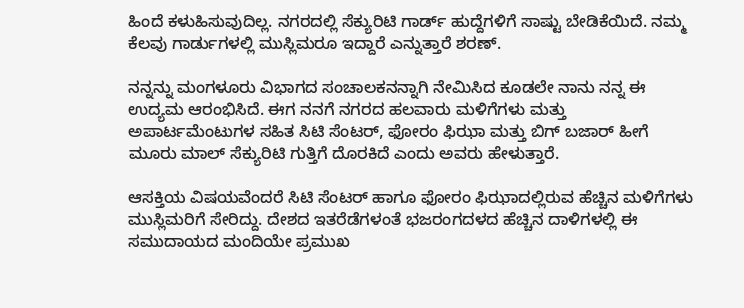ಹಿಂದೆ ಕಳುಹಿಸುವುದಿಲ್ಲ. ನಗರದಲ್ಲಿ ಸೆಕ್ಯುರಿಟಿ ಗಾರ್ಡ್ ಹುದ್ದೆಗಳಿಗೆ ಸಾಷ್ಟು ಬೇಡಿಕೆಯಿದೆ. ನಮ್ಮ ಕೆಲವು ಗಾರ್ಡುಗಳಲ್ಲಿ ಮುಸ್ಲಿಮರೂ ಇದ್ದಾರೆ ಎನ್ನುತ್ತಾರೆ ಶರಣ್.

ನನ್ನನ್ನು ಮಂಗಳೂರು ವಿಭಾಗದ ಸಂಚಾಲಕನನ್ನಾಗಿ ನೇಮಿಸಿದ ಕೂಡಲೇ ನಾನು ನನ್ನ ಈ ಉದ್ಯಮ ಆರಂಭಿಸಿದೆ. ಈಗ ನನಗೆ ನಗರದ ಹಲವಾರು ಮಳಿಗೆಗಳು ಮತ್ತು ಅಪಾರ್ಟಮೆಂಟುಗಳ ಸಹಿತ ಸಿಟಿ ಸೆಂಟರ್, ಫೋರಂ ಫಿಝಾ ಮತ್ತು ಬಿಗ್ ಬಜಾರ್ ಹೀಗೆ ಮೂರು ಮಾಲ್ ಸೆಕ್ಯುರಿಟಿ ಗುತ್ತಿಗೆ ದೊರಕಿದೆ ಎಂದು ಅವರು ಹೇಳುತ್ತಾರೆ.

ಆಸಕ್ತಿಯ ವಿಷಯವೆಂದರೆ ಸಿಟಿ ಸೆಂಟರ್ ಹಾಗೂ ಫೋರಂ ಫಿಝಾದಲ್ಲಿರುವ ಹೆಚ್ಚಿನ ಮಳಿಗೆಗಳು ಮುಸ್ಲಿಮರಿಗೆ ಸೇರಿದ್ದು. ದೇಶದ ಇತರೆಡೆಗಳಂತೆ ಭಜರಂಗದಳದ ಹೆಚ್ಚಿನ ದಾಳಿಗಳಲ್ಲಿ ಈ ಸಮುದಾಯದ ಮಂದಿಯೇ ಪ್ರಮುಖ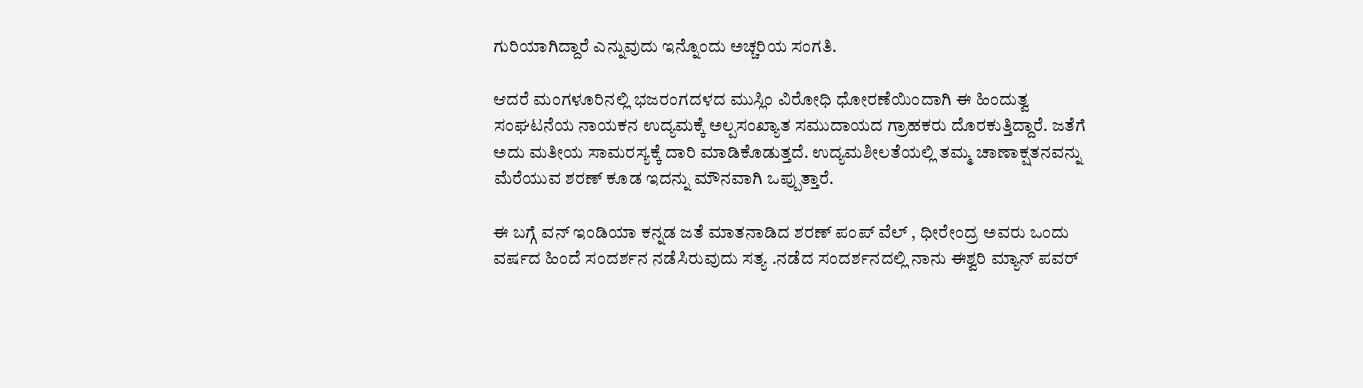ಗುರಿಯಾಗಿದ್ದಾರೆ ಎನ್ನುವುದು ಇನ್ನೊಂದು ಅಚ್ಚರಿಯ ಸಂಗತಿ.

ಆದರೆ ಮಂಗಳೂರಿನಲ್ಲಿ ಭಜರಂಗದಳದ ಮುಸ್ಲಿಂ ವಿರೋಧಿ ಧೋರಣೆಯಿಂದಾಗಿ ಈ ಹಿಂದುತ್ವ ಸಂಘಟನೆಯ ನಾಯಕನ ಉದ್ಯಮಕ್ಕೆ ಅಲ್ಪಸಂಖ್ಯಾತ ಸಮುದಾಯದ ಗ್ರಾಹಕರು ದೊರಕುತ್ತಿದ್ದಾರೆ. ಜತೆಗೆ ಅದು ಮತೀಯ ಸಾಮರಸ್ಯಕ್ಕೆ ದಾರಿ ಮಾಡಿಕೊಡುತ್ತದೆ. ಉದ್ಯಮಶೀಲತೆಯಲ್ಲಿ ತಮ್ಮ ಚಾಣಾಕ್ಷತನವನ್ನು ಮೆರೆಯುವ ಶರಣ್ ಕೂಡ ಇದನ್ನು ಮೌನವಾಗಿ ಒಪ್ಪುತ್ತಾರೆ.

ಈ ಬಗ್ಗೆ ವನ್ ಇಂಡಿಯಾ ಕನ್ನಡ ಜತೆ ಮಾತನಾಡಿದ ಶರಣ್ ಪಂಪ್ ವೆಲ್ , ಧೀರೇಂದ್ರ ಅವರು ಒಂದು ವರ್ಷದ ಹಿಂದೆ ಸಂದರ್ಶನ ನಡೆಸಿರುವುದು ಸತ್ಯ .ನಡೆದ ಸಂದರ್ಶನದಲ್ಲಿ ನಾನು ಈಶ್ವರಿ ಮ್ಯಾನ್ ಪವರ್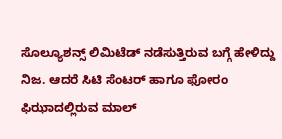ಸೊಲ್ಯೂಶನ್ಸ್ ಲಿಮಿಟೆಡ್ ನಡೆಸುತ್ತಿರುವ ಬಗ್ಗೆ ಹೇಳಿದ್ದು ನಿಜ. ಆದರೆ ಸಿಟಿ ಸೆಂಟರ್ ಹಾಗೂ ಫೋರಂ ಫಿಝಾದಲ್ಲಿರುವ ಮಾಲ್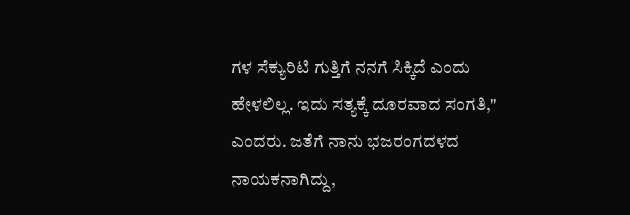ಗಳ ಸೆಕ್ಯುರಿಟಿ ಗುತ್ತಿಗೆ ನನಗೆ ಸಿಕ್ಕಿದೆ ಎಂದು ಹೇಳಲಿಲ್ಲ. ಇದು ಸತ್ಯಕ್ಕೆ ದೂರವಾದ ಸಂಗತಿ," ಎಂದರು. ಜತೆಗೆ ನಾನು ಭಜರಂಗದಳದ ನಾಯಕನಾಗಿದ್ದು,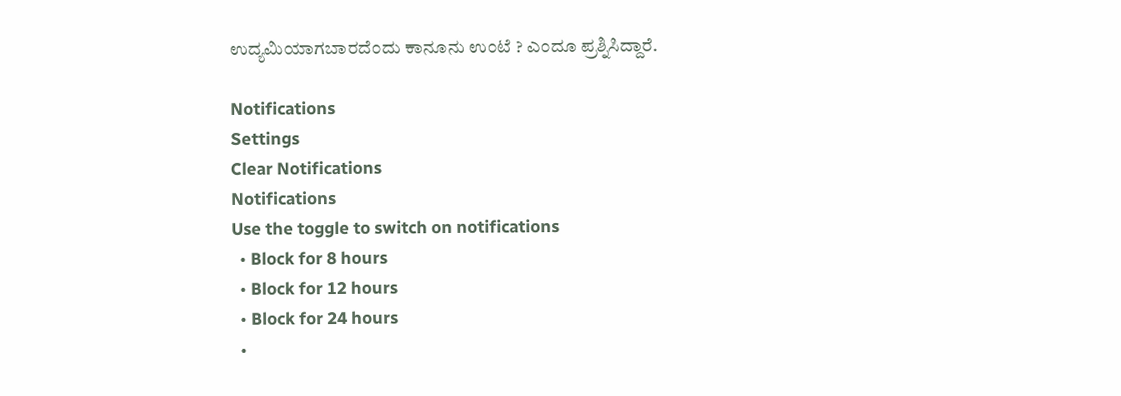ಉದ್ಯಮಿಯಾಗಬಾರದೆಂದು ಕಾನೂನು ಉಂಟೆ ? ಎಂದೂ ಪ್ರಶ್ನಿಸಿದ್ದಾರೆ.

Notifications
Settings
Clear Notifications
Notifications
Use the toggle to switch on notifications
  • Block for 8 hours
  • Block for 12 hours
  • Block for 24 hours
  •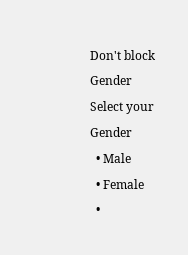Don't block
Gender
Select your Gender
  • Male
  • Female
  •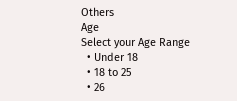Others
Age
Select your Age Range
  • Under 18
  • 18 to 25
  • 26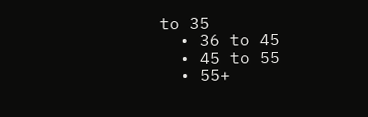to 35
  • 36 to 45
  • 45 to 55
  • 55+